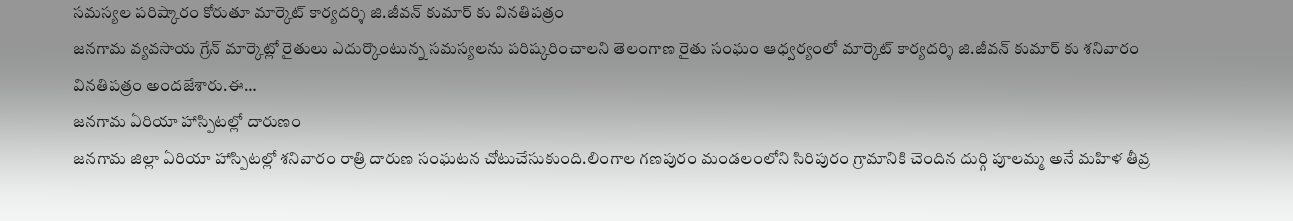సమస్యల పరిష్కారం కోరుతూ మార్కెట్ కార్యదర్శి జి.జీవన్ కుమార్ కు వినతిపత్రం
జనగామ వ్యవసాయ గ్రేన్ మార్కెట్లో రైతులు ఎదుర్కొంటున్న సమస్యలను పరిష్కరించాలని తెలంగాణ రైతు సంఘం ఆధ్వర్యంలో మార్కెట్ కార్యదర్శి జి.జీవన్ కుమార్ కు శనివారం వినతిపత్రం అందజేశారు.ఈ…
జనగామ ఏరియా హాస్పిటల్లో దారుణం
జనగామ జిల్లా ఏరియా హాస్పిటల్లో శనివారం రాత్రి దారుణ సంఘటన చోటుచేసుకుంది.లింగాల గణపురం మండలంలోని సిరిపురం గ్రామానికి చెందిన దుర్గి పూలమ్మ అనే మహిళ తీవ్ర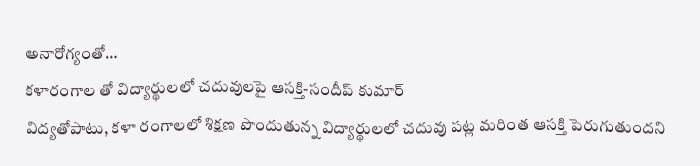అనారోగ్యంతో…
కళారంగాల తో విద్యార్థులలో చదువులపై ఆసక్తి-సందీప్ కుమార్
విద్యతోపాటు, కళా రంగాలలో శిక్షణ పొందుతున్న విద్యార్థులలో చదువు పట్ల మరింత ఆసక్తి పెరుగుతుందని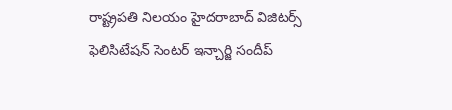రాష్ట్రపతి నిలయం హైదరాబాద్ విజిటర్స్ ఫెలిసిటేషన్ సెంటర్ ఇన్చార్జి సందీప్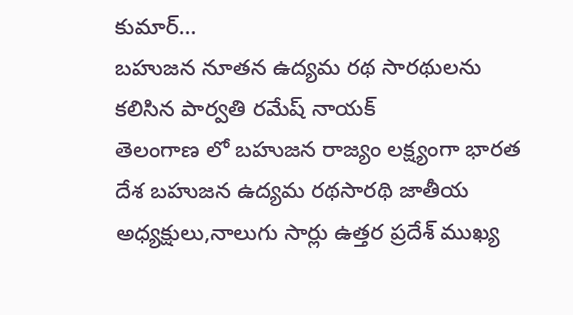కుమార్…
బహుజన నూతన ఉద్యమ రథ సారథులను కలిసిన పార్వతి రమేష్ నాయక్
తెలంగాణ లో బహుజన రాజ్యం లక్ష్యంగా భారత దేశ బహుజన ఉద్యమ రథసారథి జాతీయ అధ్యక్షులు,నాలుగు సార్లు ఉత్తర ప్రదేశ్ ముఖ్య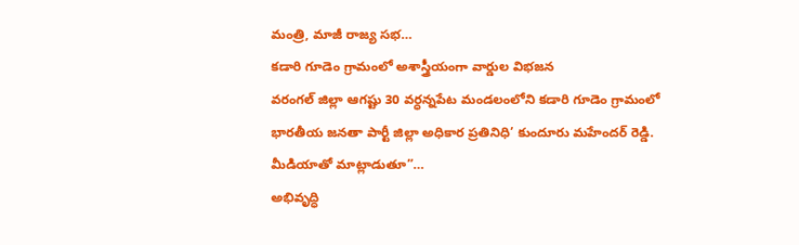మంత్రి, మాజీ రాజ్య సభ…
కడారి గూడెం గ్రామంలో అశాస్త్రీయంగా వార్డుల విభజన
వరంగల్ జిల్లా ఆగష్టు 30 వర్ధన్నపేట మండలంలోని కడారి గూడెం గ్రామంలో భారతీయ జనతా పార్టీ జిల్లా అధికార ప్రతినిధి’ కుందూరు మహేందర్ రెడ్డి. మీడియాతో మాట్లాడుతూ”…
అభివృద్ధి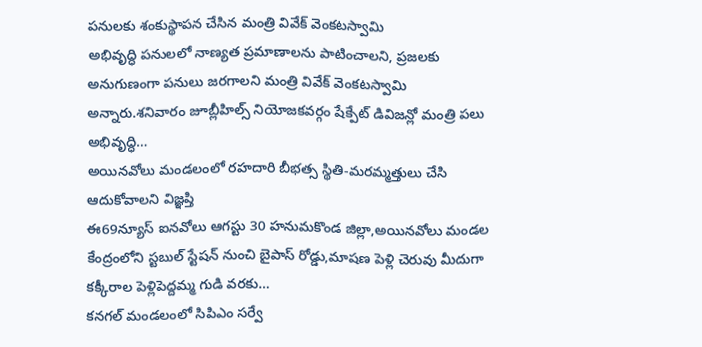పనులకు శంకుస్థాపన చేసిన మంత్రి వివేక్ వెంకటస్వామి
అభివృద్ధి పనులలో నాణ్యత ప్రమాణాలను పాటించాలని, ప్రజలకు అనుగుణంగా పనులు జరగాలని మంత్రి వివేక్ వెంకటస్వామి అన్నారు.శనివారం జూబ్లీహిల్స్ నియోజకవర్గం షేక్పేట్ డివిజన్లో మంత్రి పలు అభివృద్ధి…
అయినవోలు మండలంలో రహదారి బీభత్స స్థితి-మరమ్మత్తులు చేసి ఆదుకోవాలని విజ్ఞప్తి
ఈ69న్యూస్ ఐనవోలు ఆగస్టు 30 హనుమకొండ జిల్లా,అయినవోలు మండల కేంద్రంలోని స్టబుల్ స్టేషన్ నుంచి బైపాస్ రోడ్డు,మాషణ పెళ్లి చెరువు మీదుగా కక్కీరాల పెళ్లిపెద్దమ్మ గుడి వరకు…
కనగల్ మండలంలో సిపిఎం సర్వే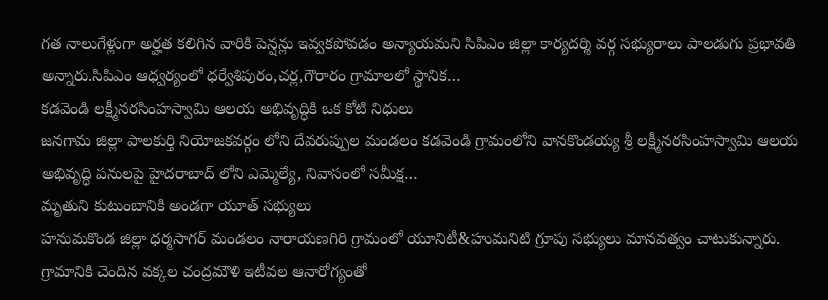గత నాలుగేళ్లుగా అర్హత కలిగిన వారికి పెన్షన్లు ఇవ్వకపోవడం అన్యాయమని సిపిఎం జిల్లా కార్యదర్శి వర్గ సభ్యురాలు పాలడుగు ప్రభావతి అన్నారు.సిపిఎం ఆధ్వర్యంలో ధర్వేశిపురం,చర్ల,గౌరారం గ్రామాలలో స్థానిక…
కడవెండి లక్ష్మీనరసింహస్వామి ఆలయ అభివృద్ధికి ఒక కోటి నిధులు
జనగామ జిల్లా పాలకుర్తి నియోజకవర్గం లోని దేవరుప్పుల మండలం కడవెండి గ్రామంలోని వానకొండయ్య శ్రీ లక్ష్మీనరసింహస్వామి ఆలయ అభివృద్ధి పనులపై హైదరాబాద్ లోని ఎమ్మెల్యే, నివాసంలో సమీక్ష…
మృతుని కుటుంబానికి అండగా యూత్ సభ్యులు
హనుమకొండ జిల్లా ధర్మసాగర్ మండలం నారాయణగిరి గ్రామంలో యూనిటీ&హుమనిటి గ్రూపు సభ్యులు మానవత్వం చాటుకున్నారు. గ్రామానికి చెందిన వక్కల చంద్రమౌళి ఇటీవల ఆనారోగ్యంతో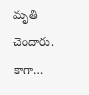మృతి చెందారు. కాగా…